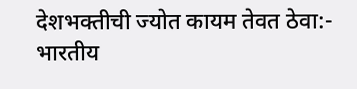देशभक्तीची ज्योत कायम तेवत ठेवा:- भारतीय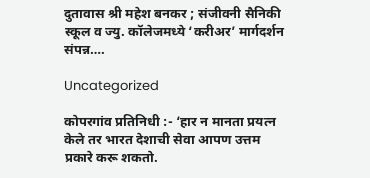दुतावास श्री महेश बनकर ; संजीवनी सैनिकी स्कूल व ज्यु. कॉलेजमध्ये ‘करीअर’ मार्गदर्शन संपन्न….

Uncategorized

कोपरगांव प्रतिनिधी :- ‘हार न मानता प्रयत्न केले तर भारत देशाची सेवा आपण उत्तम प्रकारे करू शकतो.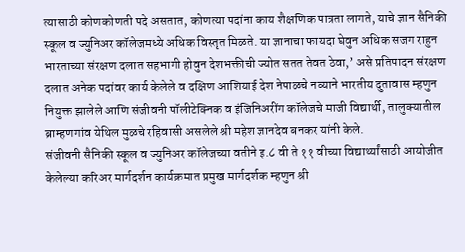त्यासाठी कोणकोणती पदे असतात, कोणत्या पदांना काय शैक्षणिक पात्रता लागते, याचे ज्ञान सैनिकी स्कूल व ज्युनिअर कॉलेजमध्ये अधिक विस्तृत मिळते. या ज्ञानाचा फायदा घेवुन अधिक सजग राहुन भारताच्या संरक्षण दलात सहभागी होवुन देशभक्तीची ज्योत सतत तेवत ठेवा,’ असे प्रतिपादन संरक्षण दलात अनेक पदांवर कार्य केलेले व दक्षिण आशियाई देश नेपाळचे नव्याने भारतीय दुतावास म्हणुन नियुक्त झालेले आणि संजीवनी पॉलीटेक्निक व इंजिनिअरींग कॉलेजचे माजी विद्यार्थी, तालुक्यातील ब्राम्हणगांव येथिल मुळचे रहिवासी असलेले श्री महेश ज्ञानदेव बनकर यांनी केले.
संजीवनी सैनिकी स्कूल व ज्युनिअर कॉलेजच्या वतीने इ.८ वी ते ११ वीच्या विद्यार्थ्यांसाठी आयोजीत केलेल्या करिअर मार्गदर्शन कार्यक्रमात प्रमुख मार्गदर्शक म्हणुन श्री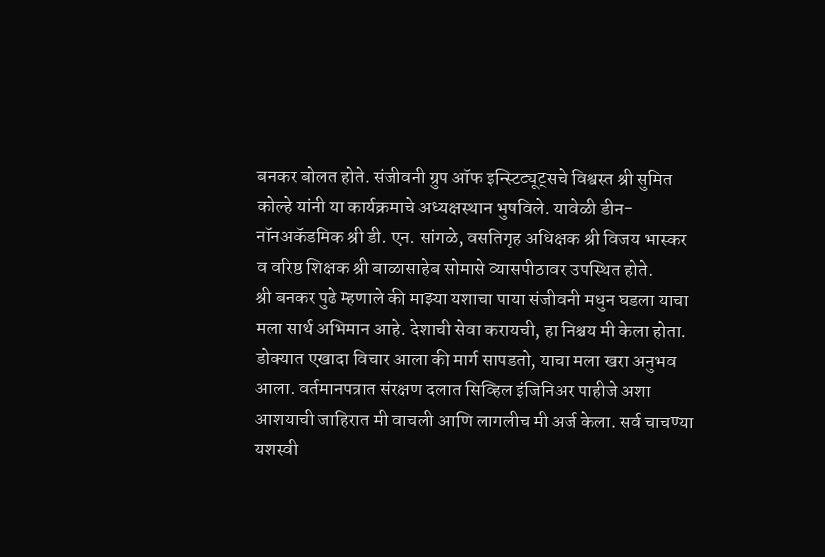बनकर बोलत होते. संजीवनी ग्रुप ऑफ इन्स्टिट्यूट्सचे विश्वस्त श्री सुमित कोल्हे यांनी या कार्यक्रमाचे अध्यक्षस्थान भुषविले. यावेळी डीन-नॉनअकॅडमिक श्री डी. एन. सांगळे, वसतिगृह अधिक्षक श्री विजय भास्कर व वरिष्ठ शिक्षक श्री बाळासाहेब सोमासे व्यासपीठावर उपस्थित होते.
श्री बनकर पुढे म्हणाले की माझ्या यशाचा पाया संजीवनी मधुन घडला याचा मला सार्थ अभिमान आहे. देशाची सेवा करायची, हा निश्चय मी केला होता. डोक्यात एखादा विचार आला की मार्ग सापडतो, याचा मला खरा अनुभव आला. वर्तमानपत्रात संरक्षण दलात सिव्हिल इंजिनिअर पाहीजे अशा आशयाची जाहिरात मी वाचली आणि लागलीच मी अर्ज केला. सर्व चाचण्या यशस्वी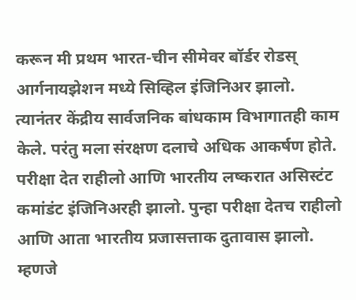करून मी प्रथम भारत-चीन सीमेवर बॉर्डर रोडस् आर्गनायझेशन मध्ये सिव्हिल इंजिनिअर झालो. त्यानंतर केंद्रीय सार्वजनिक बांधकाम विभागातही काम केले. परंतु मला संरक्षण दलाचे अधिक आकर्षण होते. परीक्षा देत राहीलो आणि भारतीय लष्करात असिस्टंट कमांडंट इंजिनिअरही झालो. पुन्हा परीक्षा देतच राहीलो आणि आता भारतीय प्रजासत्ताक दुतावास झालो. म्हणजे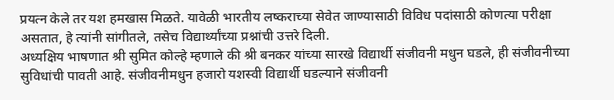प्रयत्न केले तर यश हमखास मिळते. यावेळी भारतीय लष्कराच्या सेवेत जाण्यासाठी विविध पदांसाठी कोणत्या परीक्षा असतात, हे त्यांनी सांगीतले, तसेच विद्यार्थ्यांच्या प्रश्नांची उत्तरे दिली.
अध्यक्षिय भाषणात श्री सुमित कोल्हे म्हणाले की श्री बनकर यांच्या सारखे विद्यार्थी संजीवनी मधुन घडले, ही संजीवनीच्या सुविधांची पावती आहे. संजीवनीमधुन हजारो यशस्वी विद्यार्थी घडल्याने संजीवनी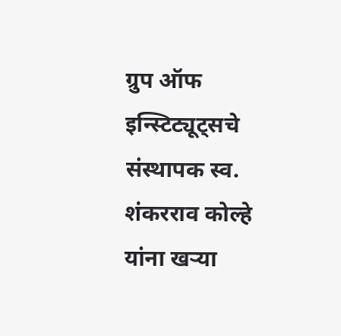ग्रुप ऑफ इन्स्टिट्यूट्सचे संस्थापक स्व. शंकरराव कोल्हे यांना खऱ्या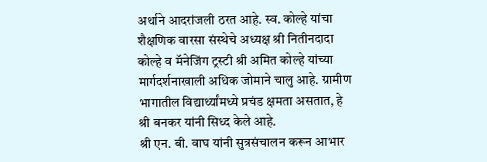अर्थाने आदरांजली ठरत आहे. स्व. कोल्हे यांचा शैक्षणिक वारसा संस्थेचे अध्यक्ष श्री नितीनदादा कोल्हे व मॅनेजिंग ट्रस्टी श्री अमित कोल्हे यांच्या मार्गदर्शनाखाली अधिक जोमाने चालु आहे. ग्रामीण भागातील विद्यार्थ्यांमध्ये प्रचंड क्षमता असतात, हे श्री बनकर यांनी सिध्द केले आहे.
श्री एन. बी. वाघ यांनी सुत्रसंचालन करून आभार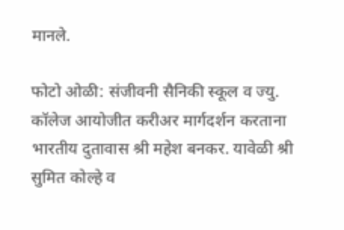मानले.

फोटो ओळी: संजीवनी सैनिकी स्कूल व ज्यु. कॉलेज आयोजीत करीअर मार्गदर्शन करताना भारतीय दुतावास श्री महेश बनकर. यावेळी श्री सुमित कोल्हे व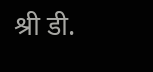श्री डी.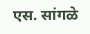एस. सांगळे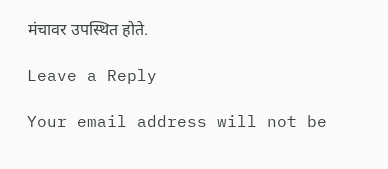मंचावर उपस्थित होते.

Leave a Reply

Your email address will not be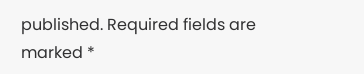published. Required fields are marked *